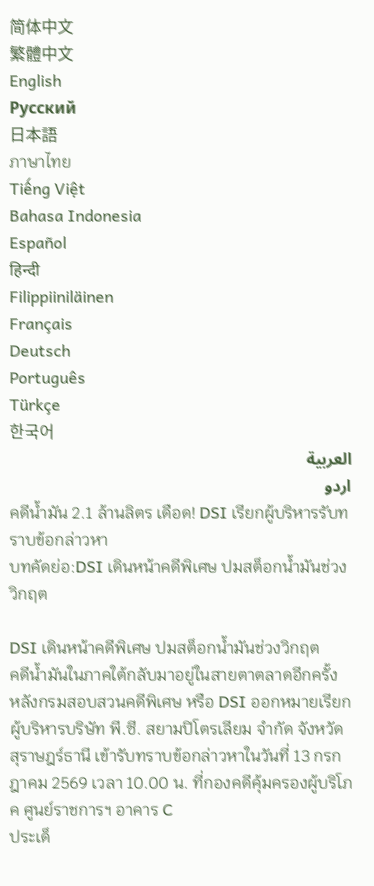简体中文
繁體中文
English
Pусский
日本語
ภาษาไทย
Tiếng Việt
Bahasa Indonesia
Español
हिन्दी
Filippiiniläinen
Français
Deutsch
Português
Türkçe
한국어
العربية
اردو
คดีน้ำมัน 2.1 ล้านลิตร เดือด! DSI เรียกผู้บริหารรับทราบข้อกล่าวหา
บทคัดย่อ:DSI เดินหน้าคดีพิเศษ ปมสต็อกน้ำมันช่วงวิกฤต

DSI เดินหน้าคดีพิเศษ ปมสต็อกน้ำมันช่วงวิกฤต
คดีน้ำมันในภาคใต้กลับมาอยู่ในสายตาตลาดอีกครั้ง หลังกรมสอบสวนคดีพิเศษ หรือ DSI ออกหมายเรียกผู้บริหารบริษัท พี.ซี. สยามปิโตรเลียม จำกัด จังหวัดสุราษฎร์ธานี เข้ารับทราบข้อกล่าวหาในวันที่ 13 กรกฎาคม 2569 เวลา 10.00 น. ที่กองคดีคุ้มครองผู้บริโภค ศูนย์ราชการฯ อาคาร C
ประเด็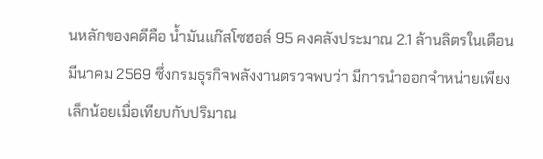นหลักของคดีคือ น้ำมันแก๊สโซฮอล์ 95 คงคลังประมาณ 2.1 ล้านลิตรในเดือนมีนาคม 2569 ซึ่งกรมธุรกิจพลังงานตรวจพบว่า มีการนำออกจำหน่ายเพียงเล็กน้อยเมื่อเทียบกับปริมาณ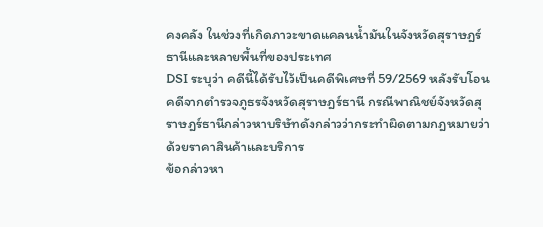คงคลัง ในช่วงที่เกิดภาวะขาดแคลนน้ำมันในจังหวัดสุราษฎร์ธานีและหลายพื้นที่ของประเทศ
DSI ระบุว่า คดีนี้ได้รับไว้เป็นคดีพิเศษที่ 59/2569 หลังรับโอนคดีจากตำรวจภูธรจังหวัดสุราษฎร์ธานี กรณีพาณิชย์จังหวัดสุราษฎร์ธานีกล่าวหาบริษัทดังกล่าวว่ากระทำผิดตามกฎหมายว่าด้วยราคาสินค้าและบริการ
ข้อกล่าวหา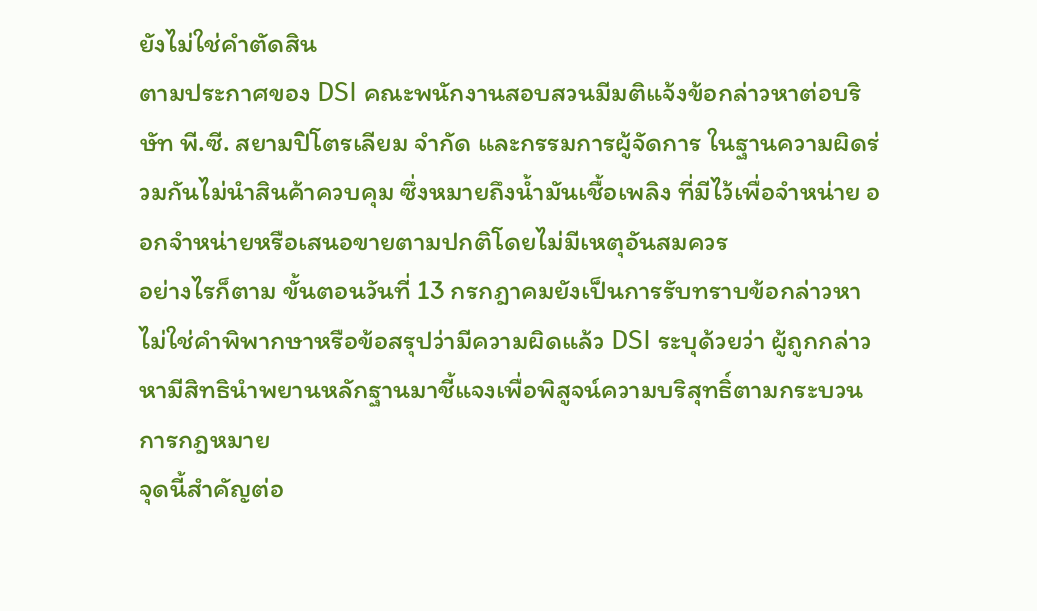ยังไม่ใช่คำตัดสิน
ตามประกาศของ DSI คณะพนักงานสอบสวนมีมติแจ้งข้อกล่าวหาต่อบริษัท พี.ซี. สยามปิโตรเลียม จำกัด และกรรมการผู้จัดการ ในฐานความผิดร่วมกันไม่นำสินค้าควบคุม ซึ่งหมายถึงน้ำมันเชื้อเพลิง ที่มีไว้เพื่อจำหน่าย ออกจำหน่ายหรือเสนอขายตามปกติโดยไม่มีเหตุอันสมควร
อย่างไรก็ตาม ขั้นตอนวันที่ 13 กรกฎาคมยังเป็นการรับทราบข้อกล่าวหา ไม่ใช่คำพิพากษาหรือข้อสรุปว่ามีความผิดแล้ว DSI ระบุด้วยว่า ผู้ถูกกล่าวหามีสิทธินำพยานหลักฐานมาชี้แจงเพื่อพิสูจน์ความบริสุทธิ์ตามกระบวนการกฎหมาย
จุดนี้สำคัญต่อ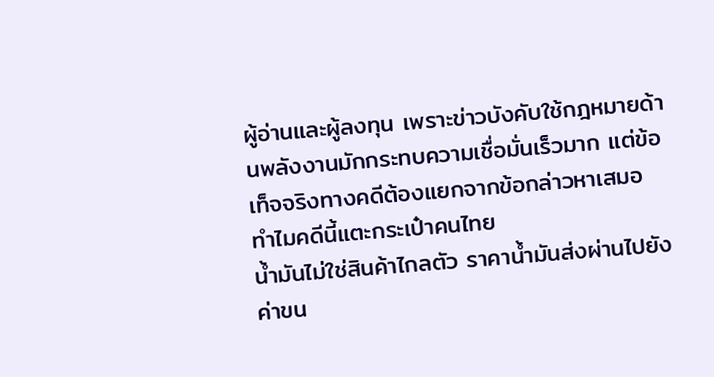ผู้อ่านและผู้ลงทุน เพราะข่าวบังคับใช้กฎหมายด้านพลังงานมักกระทบความเชื่อมั่นเร็วมาก แต่ข้อเท็จจริงทางคดีต้องแยกจากข้อกล่าวหาเสมอ
ทำไมคดีนี้แตะกระเป๋าคนไทย
น้ำมันไม่ใช่สินค้าไกลตัว ราคาน้ำมันส่งผ่านไปยังค่าขน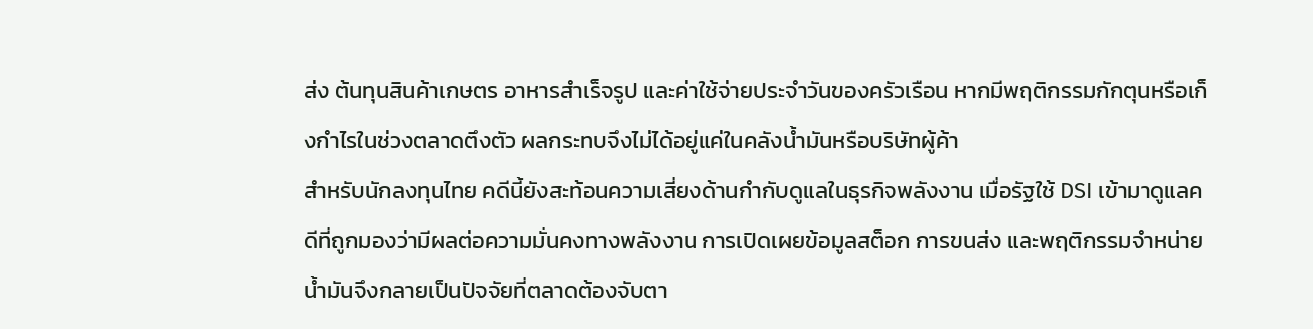ส่ง ต้นทุนสินค้าเกษตร อาหารสำเร็จรูป และค่าใช้จ่ายประจำวันของครัวเรือน หากมีพฤติกรรมกักตุนหรือเก็งกำไรในช่วงตลาดตึงตัว ผลกระทบจึงไม่ได้อยู่แค่ในคลังน้ำมันหรือบริษัทผู้ค้า
สำหรับนักลงทุนไทย คดีนี้ยังสะท้อนความเสี่ยงด้านกำกับดูแลในธุรกิจพลังงาน เมื่อรัฐใช้ DSI เข้ามาดูแลคดีที่ถูกมองว่ามีผลต่อความมั่นคงทางพลังงาน การเปิดเผยข้อมูลสต็อก การขนส่ง และพฤติกรรมจำหน่ายน้ำมันจึงกลายเป็นปัจจัยที่ตลาดต้องจับตา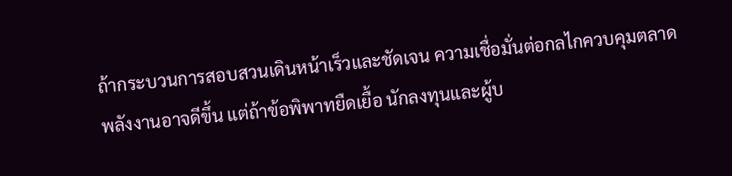ถ้ากระบวนการสอบสวนเดินหน้าเร็วและชัดเจน ความเชื่อมั่นต่อกลไกควบคุมตลาดพลังงานอาจดีขึ้น แต่ถ้าข้อพิพาทยืดเยื้อ นักลงทุนและผู้บ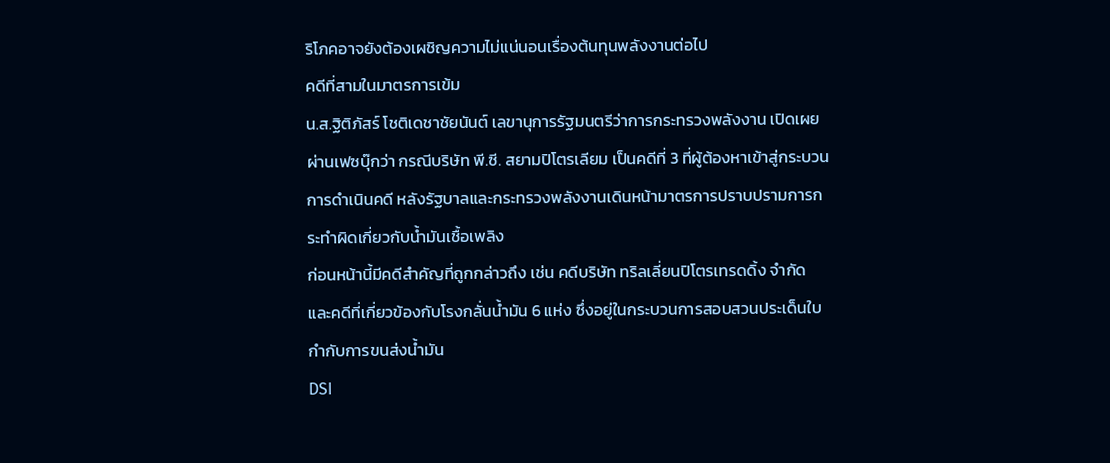ริโภคอาจยังต้องเผชิญความไม่แน่นอนเรื่องต้นทุนพลังงานต่อไป
คดีที่สามในมาตรการเข้ม
น.ส.ฐิติภัสร์ โชติเดชาชัยนันต์ เลขานุการรัฐมนตรีว่าการกระทรวงพลังงาน เปิดเผยผ่านเฟซบุ๊กว่า กรณีบริษัท พี.ซี. สยามปิโตรเลียม เป็นคดีที่ 3 ที่ผู้ต้องหาเข้าสู่กระบวนการดำเนินคดี หลังรัฐบาลและกระทรวงพลังงานเดินหน้ามาตรการปราบปรามการกระทำผิดเกี่ยวกับน้ำมันเชื้อเพลิง
ก่อนหน้านี้มีคดีสำคัญที่ถูกกล่าวถึง เช่น คดีบริษัท ทริลเลี่ยนปิโตรเทรดดิ้ง จำกัด และคดีที่เกี่ยวข้องกับโรงกลั่นน้ำมัน 6 แห่ง ซึ่งอยู่ในกระบวนการสอบสวนประเด็นใบกำกับการขนส่งน้ำมัน
DSI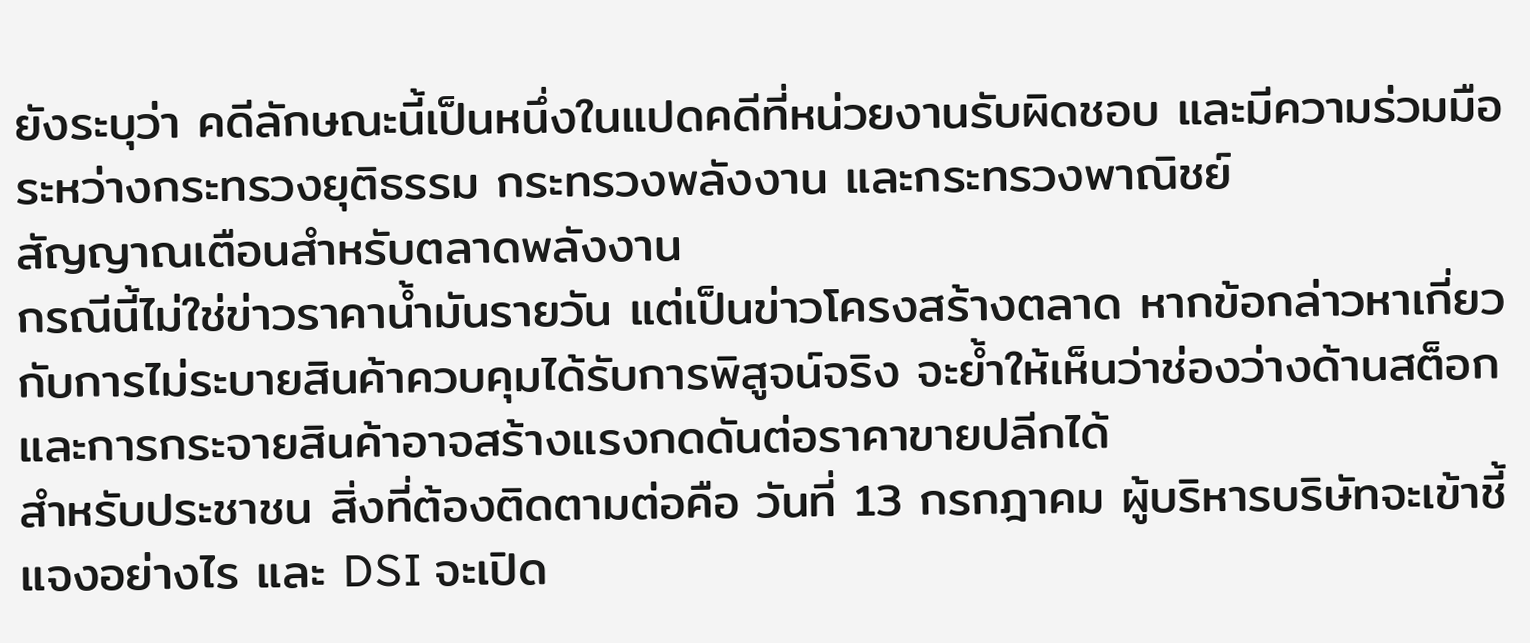ยังระบุว่า คดีลักษณะนี้เป็นหนึ่งในแปดคดีที่หน่วยงานรับผิดชอบ และมีความร่วมมือระหว่างกระทรวงยุติธรรม กระทรวงพลังงาน และกระทรวงพาณิชย์
สัญญาณเตือนสำหรับตลาดพลังงาน
กรณีนี้ไม่ใช่ข่าวราคาน้ำมันรายวัน แต่เป็นข่าวโครงสร้างตลาด หากข้อกล่าวหาเกี่ยวกับการไม่ระบายสินค้าควบคุมได้รับการพิสูจน์จริง จะย้ำให้เห็นว่าช่องว่างด้านสต็อกและการกระจายสินค้าอาจสร้างแรงกดดันต่อราคาขายปลีกได้
สำหรับประชาชน สิ่งที่ต้องติดตามต่อคือ วันที่ 13 กรกฎาคม ผู้บริหารบริษัทจะเข้าชี้แจงอย่างไร และ DSI จะเปิด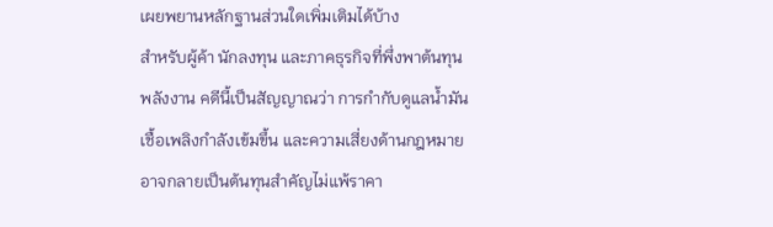เผยพยานหลักฐานส่วนใดเพิ่มเติมได้บ้าง
สำหรับผู้ค้า นักลงทุน และภาคธุรกิจที่พึ่งพาต้นทุนพลังงาน คดีนี้เป็นสัญญาณว่า การกำกับดูแลน้ำมันเชื้อเพลิงกำลังเข้มขึ้น และความเสี่ยงด้านกฎหมายอาจกลายเป็นต้นทุนสำคัญไม่แพ้ราคา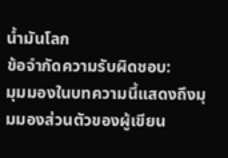น้ำมันโลก
ข้อจำกัดความรับผิดชอบ:
มุมมองในบทความนี้แสดงถึงมุมมองส่วนตัวของผู้เขียน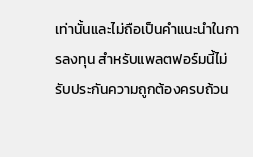เท่านั้นและไม่ถือเป็นคำแนะนำในการลงทุน สำหรับแพลตฟอร์มนี้ไม่รับประกันความถูกต้องครบถ้วน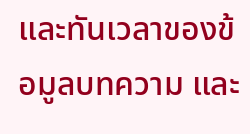และทันเวลาของข้อมูลบทความ และ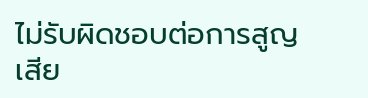ไม่รับผิดชอบต่อการสูญเสีย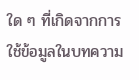ใด ๆ ที่เกิดจากการใช้ข้อมูลในบทความ